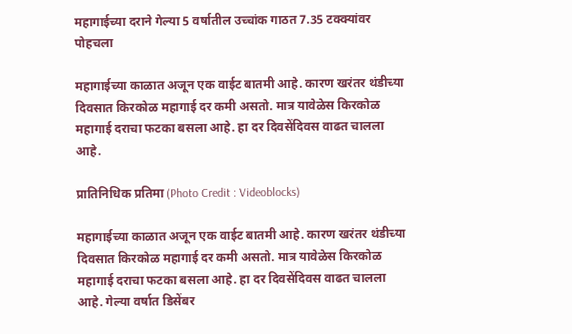महागाईच्या दराने गेल्या 5 वर्षातील उच्चांक गाठत 7.35 टक्क्यांवर पोहचला

महागाईच्या काळात अजून एक वाईट बातमी आहे. कारण खरंतर थंडीच्या दिवसात किरकोळ महागाई दर कमी असतो. मात्र यावेळेस किरकोळ महागाई दराचा फटका बसला आहे. हा दर दिवसेंदिवस वाढत चालला आहे.

प्रातिनिधिक प्रतिमा (Photo Credit : Videoblocks)

महागाईच्या काळात अजून एक वाईट बातमी आहे. कारण खरंतर थंडीच्या दिवसात किरकोळ महागाई दर कमी असतो. मात्र यावेळेस किरकोळ महागाई दराचा फटका बसला आहे. हा दर दिवसेंदिवस वाढत चालला आहे. गेल्या वर्षात डिसेंबर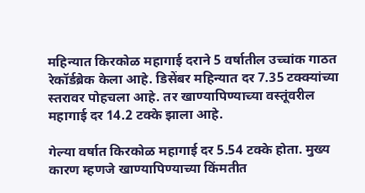महिन्यात किरकोळ महागाई दराने 5 वर्षातील उच्चांक गाठत रेकॉर्डब्रेक केला आहे. डिसेंबर महिन्यात दर 7.35 टक्क्यांच्या स्तरावर पोहचला आहे. तर खाण्यापिण्याच्या वस्तूंवरील महागाई दर 14.2 टक्के झाला आहे.

गेल्या वर्षात किरकोळ महागाई दर 5.54 टक्के होता. मुख्य कारण म्हणजे खाण्यापिण्याच्या किंमतीत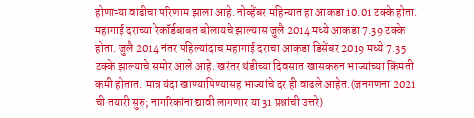होणाऱ्या वाढीचा परिणाम झाला आहे. नोव्हेंबर महिन्यात हा आकडा 10.01 टक्के होता. महागाई दराच्या रेकॉर्डबाबत बोलायचे झाल्यास जुलै 2014 मध्ये आकडा 7.39 टक्के होता. जुलै 2014 नंतर पहिल्यांदाच महागाई दराचा आकडा डिसेंबर 2019 मध्ये 7.35 टक्के झाल्याचे समोर आले आहे. खरंतर थंडीच्या दिवसात खासकरुन भाज्यांच्या किंमती कमी होतात. मात्र यंदा खाण्यापिण्यासह भाज्यांचे दर ही वाढले आहेत.(जनगणना 2021 ची तयारी सुरु; नागरिकांना द्यावी लागणार या 31 प्रश्नांची उत्तरे)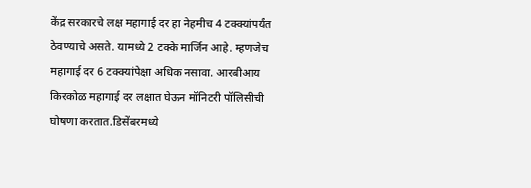केंद्र सरकारचे लक्ष महागाई दर हा नेहमीच 4 टक्क्यांपर्यंत ठेवण्याचे असते. यामध्ये 2 टक्के मार्जिन आहे. म्हणजेच महागाई दर 6 टक्क्यांपेक्षा अधिक नसावा. आरबीआय किरकोळ महागाई दर लक्षात घेऊन मॉनिटरी पॉलिसीची घोषणा करतात.डिसेंबरमध्ये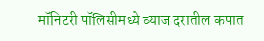मॉनिटरी पॉलिसीमध्ये व्याज दरातील कपात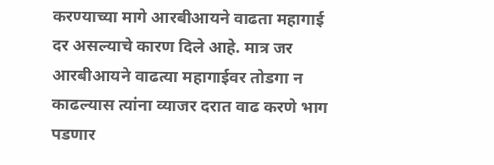करण्याच्या मागे आरबीआयने वाढता महागाई दर असल्याचे कारण दिले आहे. मात्र जर आरबीआयने वाढत्या महागाईवर तोडगा न काढल्यास त्यांना व्याजर दरात वाढ करणे भाग पडणार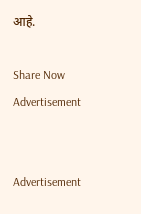आहे.

Share Now
Advertisement


Advertisement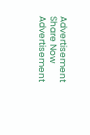Advertisement
Share Now
Advertisement